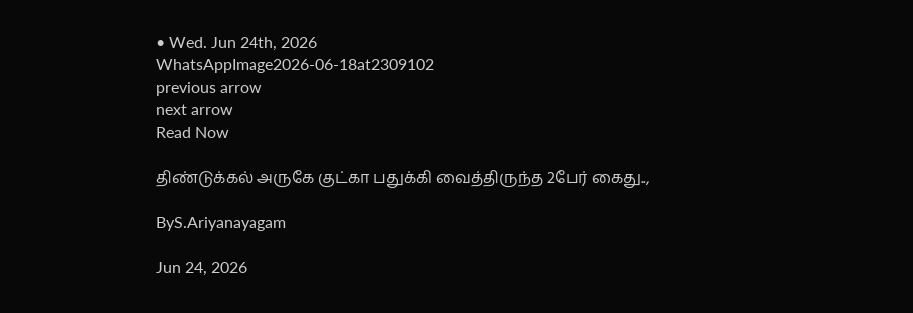• Wed. Jun 24th, 2026
WhatsAppImage2026-06-18at2309102
previous arrow
next arrow
Read Now

திண்டுக்கல் அருகே குட்கா பதுக்கி வைத்திருந்த 2பேர் கைது..,

ByS.Ariyanayagam

Jun 24, 2026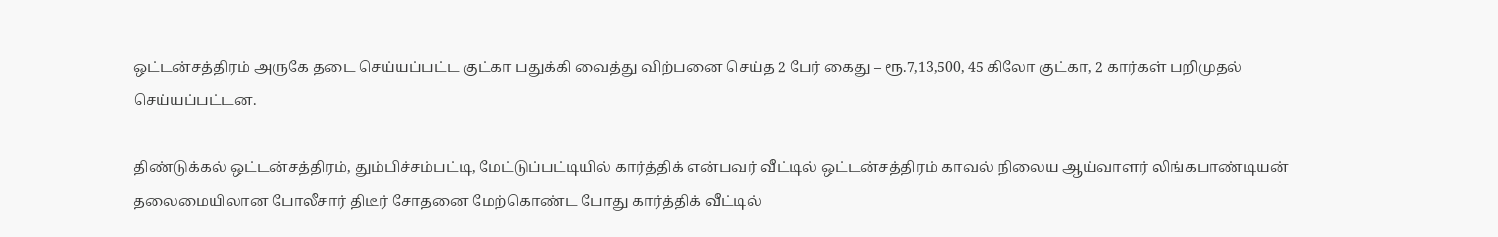ஒட்டன்சத்திரம் அருகே தடை செய்யப்பட்ட குட்கா பதுக்கி வைத்து விற்பனை செய்த 2 பேர் கைது – ரூ.7,13,500, 45 கிலோ குட்கா, 2 கார்கள் பறிமுதல் செய்யப்பட்டன.

திண்டுக்கல் ஒட்டன்சத்திரம், தும்பிச்சம்பட்டி, மேட்டுப்பட்டியில் கார்த்திக் என்பவர் வீட்டில் ஒட்டன்சத்திரம் காவல் நிலைய ஆய்வாளர் லிங்கபாண்டியன் தலைமையிலான போலீசார் திடீர் சோதனை மேற்கொண்ட போது கார்த்திக் வீட்டில்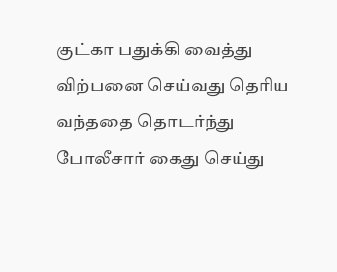குட்கா பதுக்கி வைத்து விற்பனை செய்வது தெரிய வந்ததை தொடர்ந்து போலீசார் கைது செய்து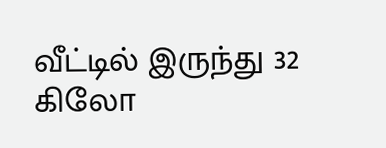வீட்டில் இருந்து 32 கிலோ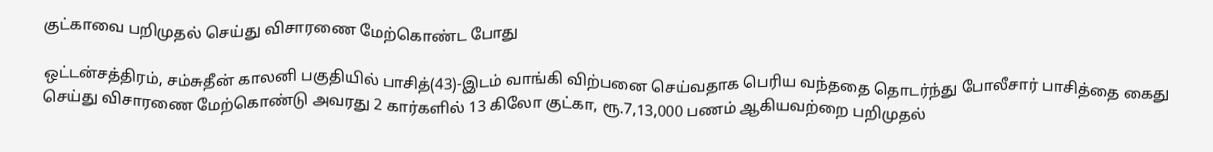குட்காவை பறிமுதல் செய்து விசாரணை மேற்கொண்ட போது

ஒட்டன்சத்திரம், சம்சுதீன் காலனி பகுதியில் பாசித்(43)-இடம் வாங்கி விற்பனை செய்வதாக பெரிய வந்ததை தொடர்ந்து போலீசார் பாசித்தை கைது செய்து விசாரணை மேற்கொண்டு அவரது 2 கார்களில் 13 கிலோ குட்கா, ரூ.7,13,000 பணம் ஆகியவற்றை பறிமுதல்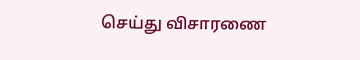செய்து விசாரணை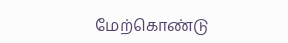மேற்கொண்டு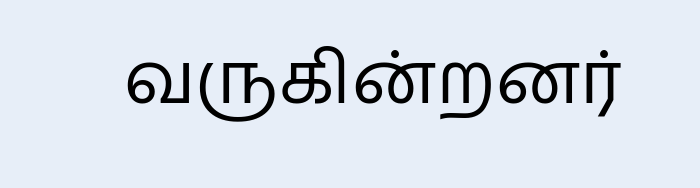வருகின்றனர்